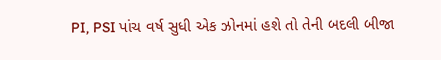PI, PSI પાંચ વર્ષ સુધી એક ઝોનમાં હશે તો તેની બદલી બીજા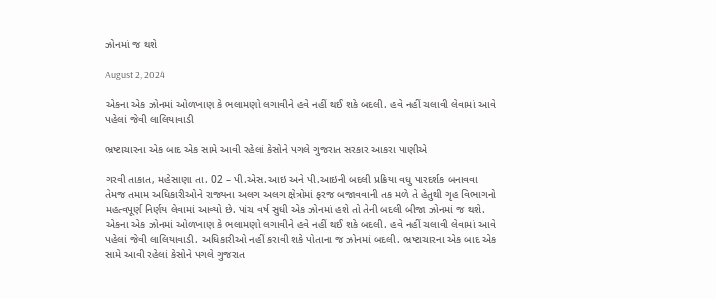ઝોનમાં જ થશે

August 2, 2024

એકના એક ઝોનમાં ઓળખાણ કે ભલામણો લગાવીને હવે નહીં થઈ શકે બદલી. હવે નહીં ચલાવી લેવામાં આવે પહેલાં જેવી લાલિયાવાડી

ભ્રષ્ટાચારના એક બાદ એક સામે આવી રહેલાં કેસોને પગલે ગુજરાત સરકાર આકરા પાણીએ

ગરવી તાકાત, મહેસાણા તા. 02 – પી.એસ.આઇ અને પી.આઇની બદલી પ્રક્રિયા વધુ પારદર્શક બનાવવા તેમજ તમામ અધિકારીઓને રાજ્યના અલગ અલગ ક્ષેત્રોમાં ફરજ બજાવવાની તક મળે તે હેતુથી ગૃહ વિભાગનો મહત્વપૂર્ણ નિર્ણય લેવામાં આવ્યો છે. પાંચ વર્ષ સુધી એક ઝોનમાં હશે તો તેની બદલી બીજા ઝોનમાં જ થશે. એકના એક ઝોનમાં ઓળખાણ કે ભલામણો લગાવીને હવે નહીં થઈ શકે બદલી. હવે નહીં ચલાવી લેવામાં આવે પહેલાં જેવી લાલિયાવાડી. અધિકારીઓ નહીં કરાવી શકે પોતાના જ ઝોનમાં બદલી. ભ્રષ્ટાચારના એક બાદ એક સામે આવી રહેલાં કેસોને પગલે ગુજરાત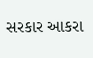સરકાર આકરા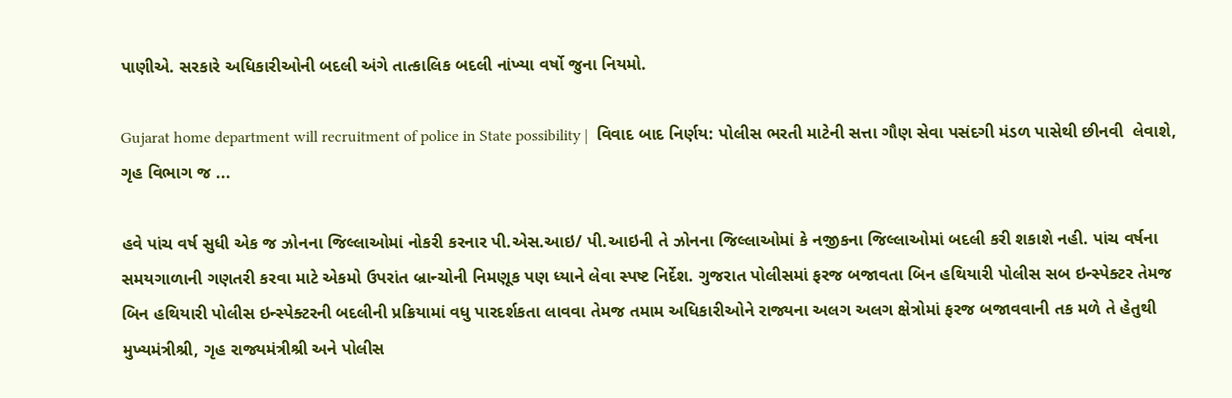પાણીએ. સરકારે અધિકારીઓની બદલી અંગે તાત્કાલિક બદલી નાંખ્યા વર્ષો જુના નિયમો.

Gujarat home department will recruitment of police in State possibility |  વિવાદ બાદ નિર્ણય: પોલીસ ભરતી માટેની સત્તા ગૌણ સેવા પસંદગી મંડળ પાસેથી છીનવી  લેવાશે, ગૃહ વિભાગ જ ...

હવે પાંચ વર્ષ સુધી એક જ ઝોનના જિલ્લાઓમાં નોકરી કરનાર પી.એસ.આઇ/ પી.આઇની તે ઝોનના જિલ્લાઓમાં કે નજીકના જિલ્લાઓમાં બદલી કરી શકાશે નહી. પાંચ વર્ષના સમયગાળાની ગણતરી કરવા માટે એકમો ઉપરાંત બ્રાન્ચોની નિમણૂક પણ ધ્યાને લેવા સ્પષ્ટ નિર્દેશ. ગુજરાત પોલીસમાં ફરજ બજાવતા બિન હથિયારી પોલીસ સબ ઇન્સ્પેક્ટર તેમજ બિન હથિયારી પોલીસ ઇન્સ્પેક્ટરની બદલીની પ્રક્રિયામાં વધુ પારદર્શકતા લાવવા તેમજ તમામ અધિકારીઓને રાજ્યના અલગ અલગ ક્ષેત્રોમાં ફરજ બજાવવાની તક મળે તે હેતુથી મુખ્યમંત્રીશ્રી, ગૃહ રાજ્યમંત્રીશ્રી અને પોલીસ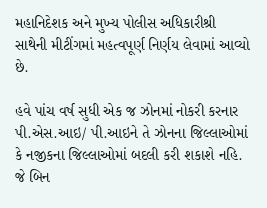મહાનિદેશક અને મુખ્ય પોલીસ અધિકારીશ્રી સાથેની મીટીંગમાં મહત્વપૂર્ણ નિર્ણય લેવામાં આવ્યો છે.

હવે પાંચ વર્ષ સુધી એક જ ઝોનમાં નોકરી કરનાર પી.એસ.આઇ/ પી.આઇને તે ઝોનના જિલ્લાઓમાં કે નજીકના જિલ્લાઓમાં બદલી કરી શકાશે નહિ. જે બિન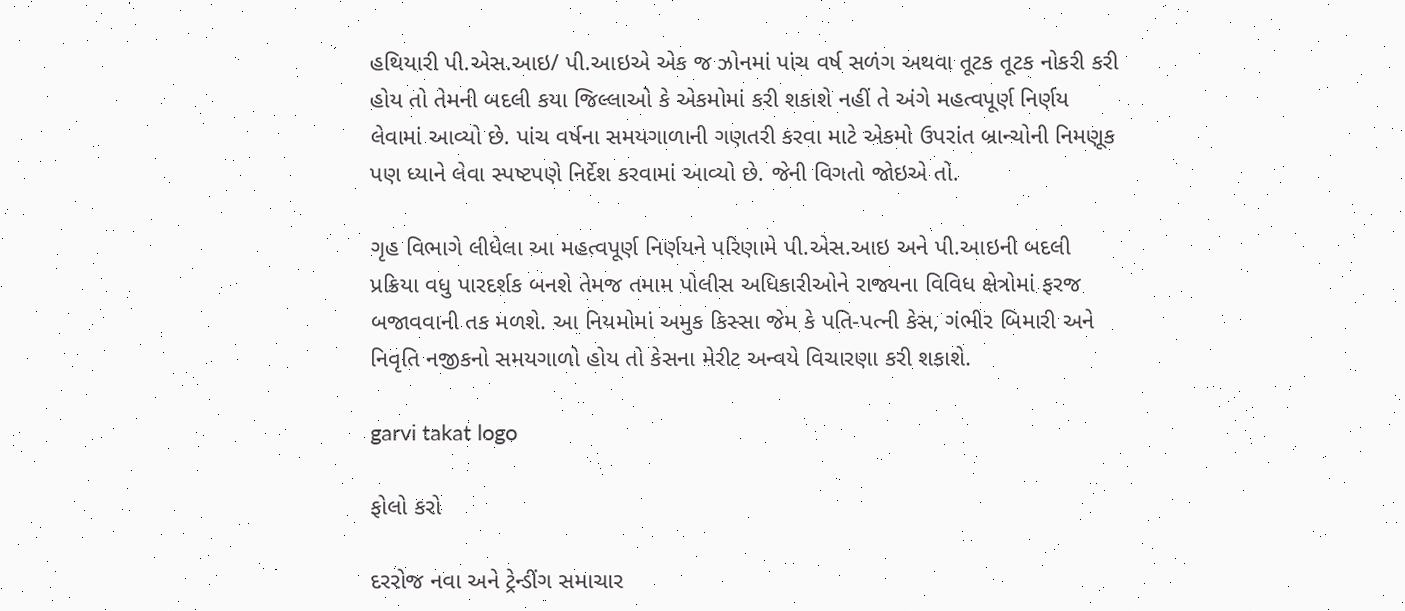હથિયારી પી.એસ.આઇ/ પી.આઇએ એક જ ઝોનમાં પાંચ વર્ષ સળંગ અથવા તૂટક તૂટક નોકરી કરી હોય તો તેમની બદલી કયા જિલ્લાઓ કે એકમોમાં કરી શકાશે નહીં તે અંગે મહત્વપૂર્ણ નિર્ણય લેવામાં આવ્યો છે. પાંચ વર્ષના સમયગાળાની ગણતરી કરવા માટે એકમો ઉપરાંત બ્રાન્ચોની નિમણૂક પણ ધ્યાને લેવા સ્પષ્ટપણે નિર્દેશ કરવામાં આવ્યો છે. જેની વિગતો જોઇએ તો.

ગૃહ વિભાગે લીધેલા આ મહત્વપૂર્ણ નિર્ણયને પરિણામે પી.એસ.આઇ અને પી.આઇની બદલી પ્રક્રિયા વધુ પારદર્શક બનશે તેમજ તમામ પોલીસ અધિકારીઓને રાજ્યના વિવિધ ક્ષેત્રોમાં ફરજ બજાવવાની તક મળશે. આ નિયમોમાં અમુક કિસ્સા જેમ કે પતિ-પત્ની કેસ, ગંભીર બિમારી અને નિવૃતિ નજીકનો સમયગાળો હોય તો કેસના મેરીટ અન્વયે વિચારણા કરી શકાશે.

garvi takat logo

ફોલો કરો

દરરોજ નવા અને ટ્રેન્ડીંગ સમાચાર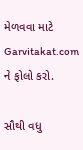મેળવવા માટે Garvitakat.com ને ફોલો કરો.

સૌથી વધુ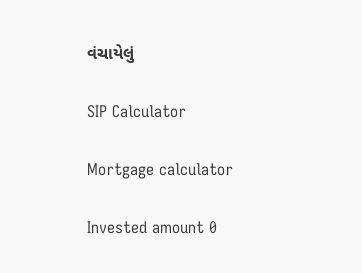વંચાયેલું

SIP Calculator

Mortgage calculator

Invested amount 0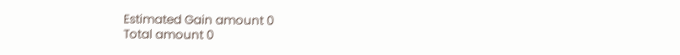Estimated Gain amount 0
Total amount 0